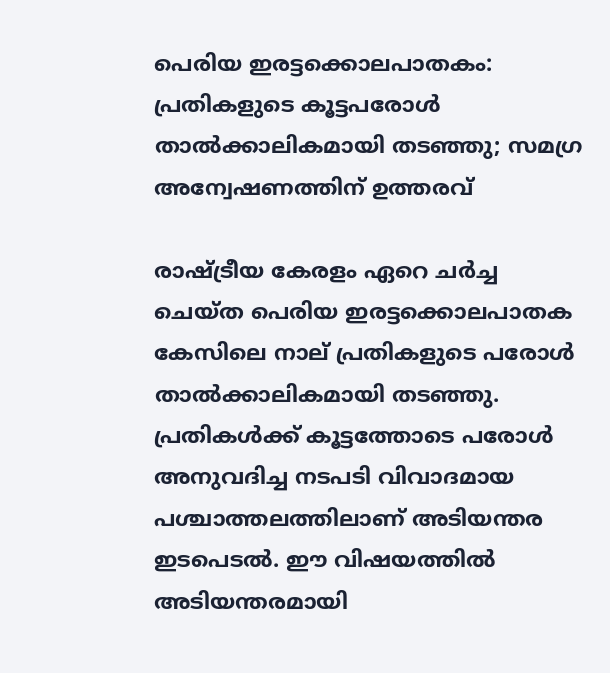പെരിയ ഇരട്ടക്കൊലപാതകം: പ്രതികളുടെ കൂട്ടപരോൾ താൽക്കാലികമായി തടഞ്ഞു; സമഗ്ര അന്വേഷണത്തിന് ഉത്തരവ്

രാഷ്ട്രീയ കേരളം ഏറെ ചർച്ച ചെയ്ത പെരിയ ഇരട്ടക്കൊലപാതക കേസിലെ നാല് പ്രതികളുടെ പരോൾ താൽക്കാലികമായി തടഞ്ഞു. പ്രതികൾക്ക് കൂട്ടത്തോടെ പരോൾ അനുവദിച്ച നടപടി വിവാദമായ പശ്ചാത്തലത്തിലാണ് അടിയന്തര ഇടപെടൽ. ഈ വിഷയത്തിൽ അടിയന്തരമായി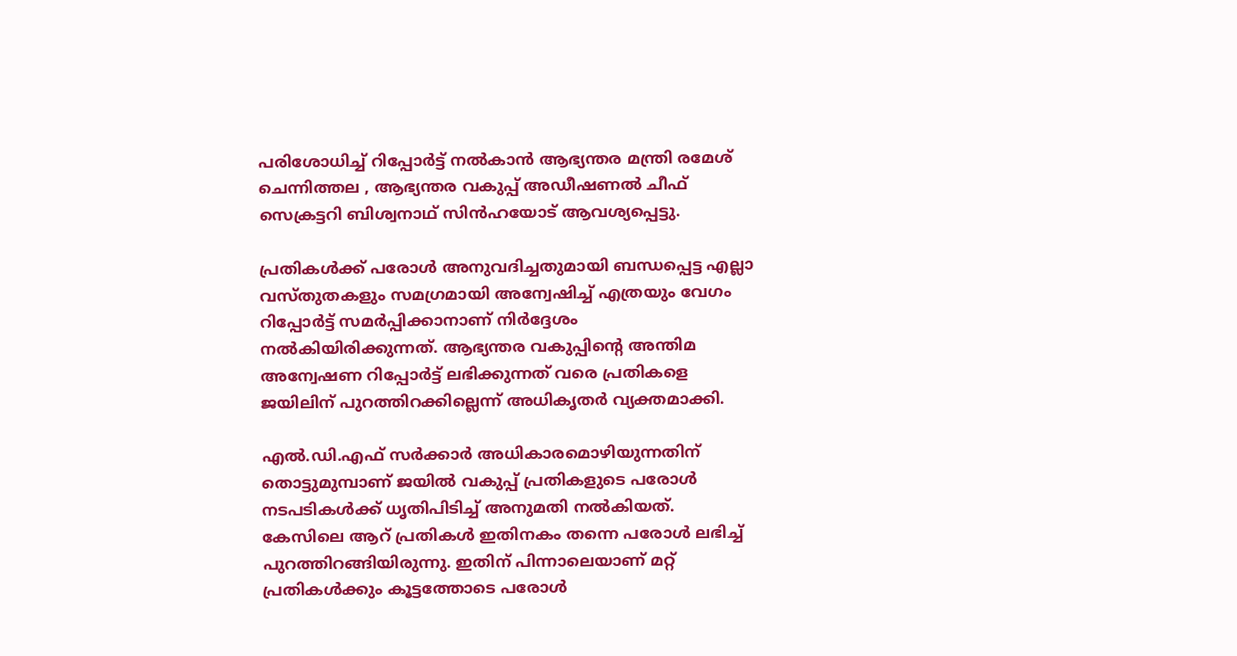പരിശോധിച്ച് റിപ്പോർട്ട് നൽകാൻ ആഭ്യന്തര മന്ത്രി രമേശ് ചെന്നിത്തല , ആഭ്യന്തര വകുപ്പ് അഡീഷണൽ ചീഫ് സെക്രട്ടറി ബിശ്വനാഥ് സിൻഹയോട് ആവശ്യപ്പെട്ടു.

പ്രതികൾക്ക് പരോൾ അനുവദിച്ചതുമായി ബന്ധപ്പെട്ട എല്ലാ വസ്തുതകളും സമഗ്രമായി അന്വേഷിച്ച് എത്രയും വേഗം റിപ്പോർട്ട് സമർപ്പിക്കാനാണ് നിർദ്ദേശം നൽകിയിരിക്കുന്നത്. ആഭ്യന്തര വകുപ്പിന്റെ അന്തിമ അന്വേഷണ റിപ്പോർട്ട് ലഭിക്കുന്നത് വരെ പ്രതികളെ ജയിലിന് പുറത്തിറക്കില്ലെന്ന് അധികൃതർ വ്യക്തമാക്കി.

എൽ.ഡി.എഫ് സർക്കാർ അധികാരമൊഴിയുന്നതിന് തൊട്ടുമുമ്പാണ് ജയിൽ വകുപ്പ് പ്രതികളുടെ പരോൾ നടപടികൾക്ക് ധൃതിപിടിച്ച് അനുമതി നൽകിയത്. കേസിലെ ആറ് പ്രതികൾ ഇതിനകം തന്നെ പരോൾ ലഭിച്ച് പുറത്തിറങ്ങിയിരുന്നു. ഇതിന് പിന്നാലെയാണ് മറ്റ് പ്രതികൾക്കും കൂട്ടത്തോടെ പരോൾ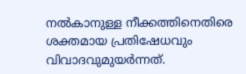നൽകാനുള്ള നീക്കത്തിനെതിരെ ശക്തമായ പ്രതിഷേധവും വിവാദവുമുയർന്നത്.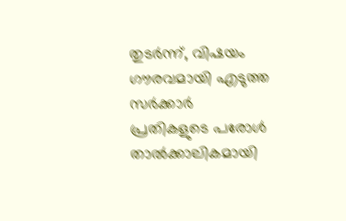തുടർന്ന്, വിഷയം ഗൗരവമായി എടുത്ത സർക്കാർ പ്രതികളുടെ പരോൾ താൽക്കാലികമായി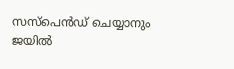സസ്‌പെൻഡ് ചെയ്യാനും ജയിൽ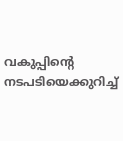വകുപ്പിന്റെ നടപടിയെക്കുറിച്ച്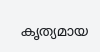കൃത്യമായ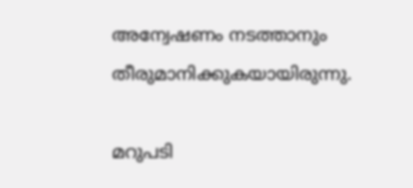അന്വേഷണം നടത്താനും തീരുമാനിക്കുകയായിരുന്നു.

മറുപടി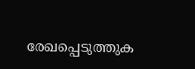രേഖപ്പെടുത്തുക